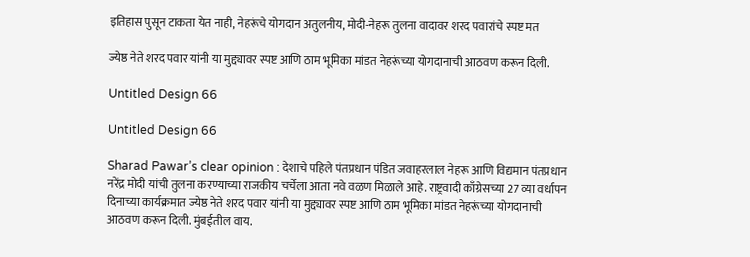इतिहास पुसून टाकता येत नाही, नेहरूंचे योगदान अतुलनीय, मोदी-नेहरू तुलना वादावर शरद पवारांचे स्पष्ट मत

ज्येष्ठ नेते शरद पवार यांनी या मुद्द्यावर स्पष्ट आणि ठाम भूमिका मांडत नेहरूंच्या योगदानाची आठवण करून दिली.

Untitled Design 66

Untitled Design 66

Sharad Pawar’s clear opinion : देशाचे पहिले पंतप्रधान पंडित जवाहरलाल नेहरू आणि विद्यमान पंतप्रधान नरेंद्र मोदी यांची तुलना करण्याच्या राजकीय चर्चेला आता नवे वळण मिळाले आहे. राष्ट्रवादी काँग्रेसच्या 27 व्या वर्धापन दिनाच्या कार्यक्रमात ज्येष्ठ नेते शरद पवार यांनी या मुद्द्यावर स्पष्ट आणि ठाम भूमिका मांडत नेहरूंच्या योगदानाची आठवण करून दिली. मुंबईतील वाय.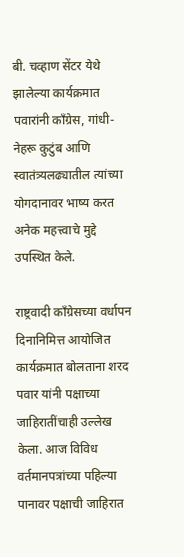बी. चव्हाण सेंटर येथे झालेल्या कार्यक्रमात पवारांनी काँग्रेस, गांधी-नेहरू कुटुंब आणि स्वातंत्र्यलढ्यातील त्यांच्या योगदानावर भाष्य करत अनेक महत्त्वाचे मुद्दे उपस्थित केले.

राष्ट्रवादी काँग्रेसच्या वर्धापन दिनानिमित्त आयोजित कार्यक्रमात बोलताना शरद पवार यांनी पक्षाच्या जाहिरातींचाही उल्लेख केला. आज विविध वर्तमानपत्रांच्या पहिल्या पानावर पक्षाची जाहिरात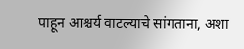पाहून आश्चर्य वाटल्याचे सांगताना, अशा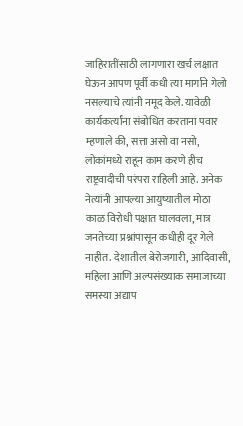जाहिरातींसाठी लागणारा खर्च लक्षात घेऊन आपण पूर्वी कधी त्या मार्गाने गेलो नसल्याचे त्यांनी नमूद केले. यावेळी कार्यकर्त्यांना संबोधित करताना पवार म्हणाले की, सत्ता असो वा नसो, लोकांमध्ये राहून काम करणे हीच राष्ट्रवादीची परंपरा राहिली आहे. अनेक नेत्यांनी आपल्या आयुष्यातील मोठा काळ विरोधी पक्षात घालवला, मात्र जनतेच्या प्रश्नांपासून कधीही दूर गेले नाहीत. देशातील बेरोजगारी, आदिवासी, महिला आणि अल्पसंख्याक समाजाच्या समस्या अद्याप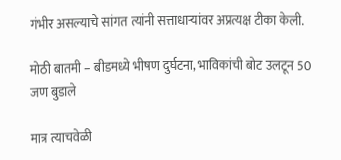गंभीर असल्याचे सांगत त्यांनी सत्ताधाऱ्यांवर अप्रत्यक्ष टीका केली.

मोठी बातमी – बीडमध्ये भीषण दुर्घटना, भाविकांची बोट उलटून 50 जण बुडाले

मात्र त्याचवेळी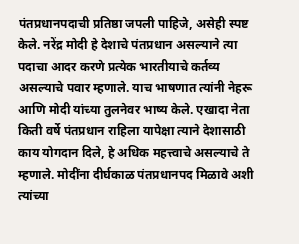पंतप्रधानपदाची प्रतिष्ठा जपली पाहिजे, असेही स्पष्ट केले. नरेंद्र मोदी हे देशाचे पंतप्रधान असल्याने त्या पदाचा आदर करणे प्रत्येक भारतीयाचे कर्तव्य असल्याचे पवार म्हणाले. याच भाषणात त्यांनी नेहरू आणि मोदी यांच्या तुलनेवर भाष्य केले. एखादा नेता किती वर्षे पंतप्रधान राहिला यापेक्षा त्याने देशासाठी काय योगदान दिले, हे अधिक महत्त्वाचे असल्याचे ते म्हणाले. मोदींना दीर्घकाळ पंतप्रधानपद मिळावे अशी त्यांच्या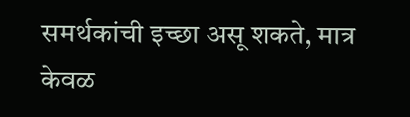समर्थकांची इच्छा असू शकते, मात्र केवळ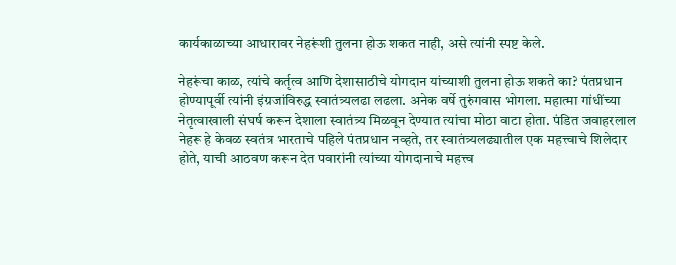कार्यकाळाच्या आधारावर नेहरूंशी तुलना होऊ शकत नाही, असे त्यांनी स्पष्ट केले.

नेहरूंचा काळ, त्यांचे कर्तृत्व आणि देशासाठीचे योगदान यांच्याशी तुलना होऊ शकते का? पंतप्रधान होण्यापूर्वी त्यांनी इंग्रजांविरुद्ध स्वातंत्र्यलढा लढला. अनेक वर्षे तुरुंगवास भोगला. महात्मा गांधींच्या नेतृत्वाखाली संघर्ष करून देशाला स्वातंत्र्य मिळवून देण्यात त्यांचा मोठा वाटा होता. पंडित जवाहरलाल नेहरू हे केवळ स्वतंत्र भारताचे पहिले पंतप्रधान नव्हते, तर स्वातंत्र्यलढ्यातील एक महत्त्वाचे शिलेदार होते, याची आठवण करून देत पवारांनी त्यांच्या योगदानाचे महत्त्व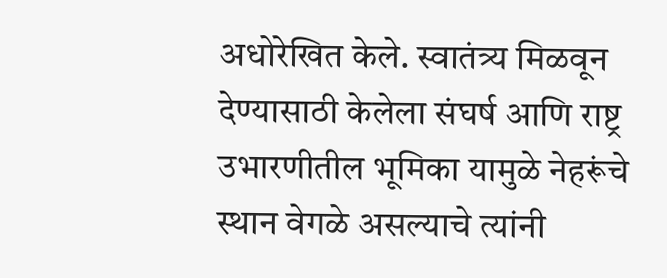अधोरेखित केले. स्वातंत्र्य मिळवून देण्यासाठी केलेला संघर्ष आणि राष्ट्र उभारणीतील भूमिका यामुळे नेहरूंचे स्थान वेगळे असल्याचे त्यांनी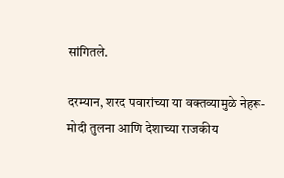सांगितले.

दरम्यान, शरद पवारांच्या या वक्तव्यामुळे नेहरू-मोदी तुलना आणि देशाच्या राजकीय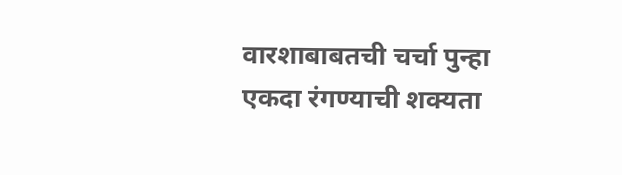वारशाबाबतची चर्चा पुन्हा एकदा रंगण्याची शक्यता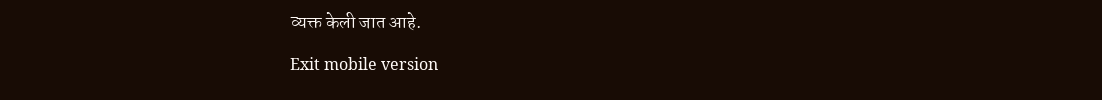व्यक्त केली जात आहे.

Exit mobile version